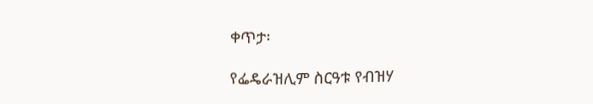ቀጥታ፡

የፌዴራዝሊም ስርዓቱ የብዝሃ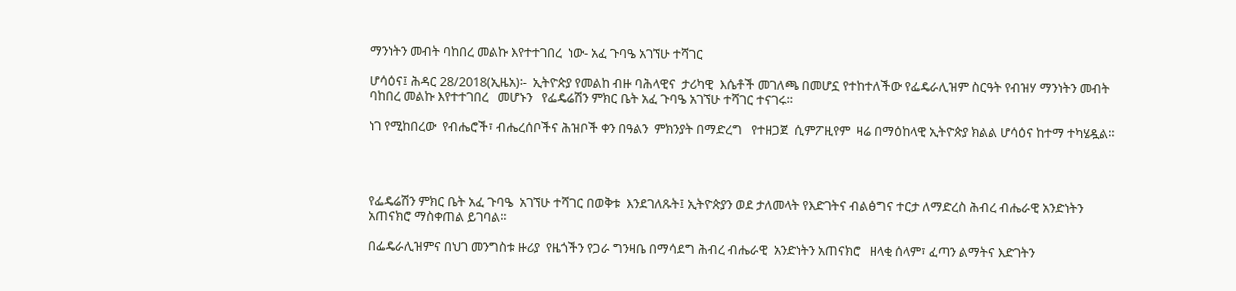ማንነትን መብት ባከበረ መልኩ እየተተገበረ  ነው- አፈ ጉባዔ አገኘሁ ተሻገር

ሆሳዕና፤ ሕዳር 28/2018(ኢዜአ)፡-  ኢትዮጵያ የመልከ ብዙ ባሕላዊና  ታሪካዊ  እሴቶች መገለጫ በመሆኗ የተከተለችው የፌዴራሊዝም ስርዓት የብዝሃ ማንነትን መብት ባከበረ መልኩ እየተተገበረ   መሆኑን   የፌዴሬሽን ምክር ቤት አፈ ጉባዔ አገኘሁ ተሻገር ተናገሩ።

ነገ የሚከበረው  የብሔሮች፣ ብሔረሰቦችና ሕዝቦች ቀን በዓልን  ምክንያት በማድረግ   የተዘጋጀ  ሲምፖዚየም  ዛሬ በማዕከላዊ ኢትዮጵያ ክልል ሆሳዕና ከተማ ተካሄዷል።




የፌዴሬሽን ምክር ቤት አፈ ጉባዔ  አገኘሁ ተሻገር በወቅቱ  እንደገለጹት፤ ኢትዮጵያን ወደ ታለመላት የእድገትና ብልፅግና ተርታ ለማድረስ ሕብረ ብሔራዊ አንድነትን አጠናክሮ ማስቀጠል ይገባል፡፡

በፌዴራሊዝምና በህገ መንግስቱ ዙሪያ  የዜጎችን የጋራ ግንዛቤ በማሳደግ ሕብረ ብሔራዊ  አንድነትን አጠናክሮ   ዘላቂ ሰላም፣ ፈጣን ልማትና እድገትን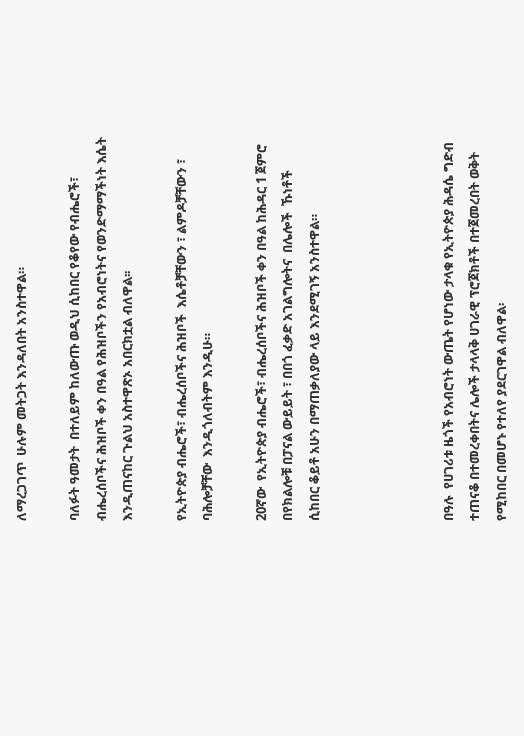ለማረጋገጥ  ሁሉም መትጋት እንዳለበት አንስተዋል።

ባለፉት ዓመታት  በተለይም ከለውጡ ወዲህ ሲከበር የቆየው የብሔሮች፣ ብሔረሰቦችና ሕዝቦች ቀን በዓል የሕዝቦችን የአብሮነትና የወንድማማችነት እሴት እንዲጠናከር ጉልህ አስተዋጽኦ አበርክቷል ብለዋል፡፡

የኢትዮጵያ ብሔሮች፣ ብሔረሰቦችና ሕዝቦች  እሴቶቻቸውን ፣ ልምዶቻቸውን ፣ ባሕሎቻቸው  እንዲጎለብትም እንዲሁ።

20ኛው  የኢትዮጵያ ብሔሮች፣ ብሔረሰቦችና ሕዝቦች ቀን በዓል ከሕዳር 1 ጀምሮ በየክልሎቹ በፓናል ውይይት ፣ በበጎ ፈቃድ አገልግሎትና  በሌሎች  ኹነቶች  ሲከበር ቆይቶ አሁን በማጠቃለያው ላይ እንደሚገኝ አንስተዋል።




በዓሉ  የሀገሪቱ ዜጎች የአብሮነት ውጤት የሆነው ታላቁ የኢትዮጵያ ሕዳሴ ግድብ ተጠናቆ በተመረቀበትና ሌሎች ታላላቅ ሀገራዊ ፕሮጀክቶች በተጀመረበት ወቅት የሚከበር በመሆኑ የተለየ ያደርገዋል ብለዋል፡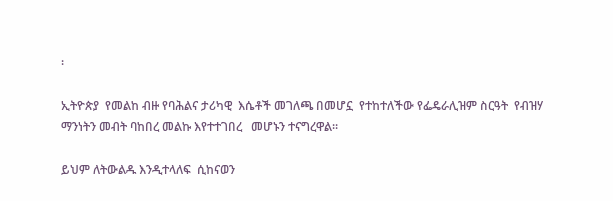፡

ኢትዮጵያ  የመልከ ብዙ የባሕልና ታሪካዊ  እሴቶች መገለጫ በመሆኗ  የተከተለችው የፌዴራሊዝም ስርዓት  የብዝሃ ማንነትን መብት ባከበረ መልኩ እየተተገበረ   መሆኑን ተናግረዋል።

ይህም ለትውልዱ እንዲተላለፍ  ሲከናወን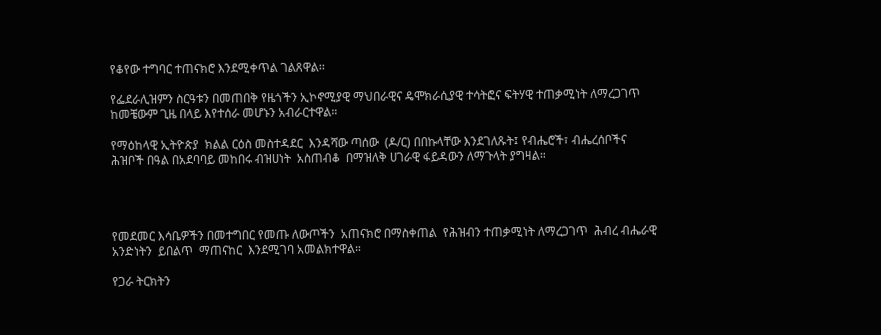የቆየው ተግባር ተጠናክሮ እንደሚቀጥል ገልጸዋል፡፡

የፌደራሊዝምን ስርዓቱን በመጠበቅ የዜጎችን ኢኮኖሚያዊ ማህበራዊና ዴሞክራሲያዊ ተሳትፎና ፍትሃዊ ተጠቃሚነት ለማረጋገጥ ከመቼውም ጊዜ በላይ እየተሰራ መሆኑን አብራርተዋል።

የማዕከላዊ ኢትዮጵያ  ክልል ርዕስ መስተዳደር  እንዳሻው ጣሰው  (ዶ/ር) በበኩላቸው እንደገለጹት፤ የብሔሮች፣ ብሔረሰቦችና ሕዝቦች በዓል በአደባባይ መከበሩ ብዝሀነት  አስጠብቆ  በማዝለቅ ሀገራዊ ፋይዳውን ለማጉላት ያግዛል።




የመደመር እሳቤዎችን በመተግበር የመጡ ለውጦችን  አጠናክሮ በማስቀጠል  የሕዝብን ተጠቃሚነት ለማረጋገጥ  ሕብረ ብሔራዊ አንድነትን  ይበልጥ  ማጠናከር  እንደሚገባ አመልክተዋል።

የጋራ ትርክትን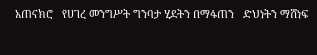አጠናክሮ   የሀገረ መንግሥት ግንባታ ሂደትን በማፋጠን   ድህነትን ማሸነፍ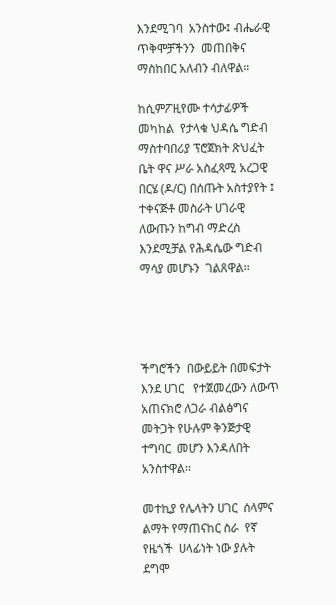እንደሚገባ  አንስተው፤ ብሔራዊ ጥቅሞቻችንን  መጠበቅና ማስከበር አለብን ብለዋል።

ከሲምፖዚየሙ ተሳታፊዎች መካከል  የታላቁ ህዳሴ ግድብ ማስተባበሪያ ፕሮጀክት ጽህፈት ቤት ዋና ሥራ አስፈጻሚ አረጋዊ በርሄ (ዶ/ር) በሰጡት አስተያየት ፤ ተቀናጅቶ መስራት ሀገራዊ ለውጡን ከግብ ማድረስ እንደሚቻል የሕዳሴው ግድብ   ማሳያ መሆኑን  ገልጸዋል፡፡




ችግሮችን  በውይይት በመፍታት እንደ ሀገር   የተጀመረውን ለውጥ አጠናክሮ ለጋራ ብልፅግና መትጋት የሁሉም ቅንጅታዊ ተግባር  መሆን እንዳለበት አንስተዋል፡፡

መተኪያ የሌላትን ሀገር  ሰላምና ልማት የማጠናከር ስራ  የኛ  የዜጎች  ሀላፊነት ነው ያሉት ደግሞ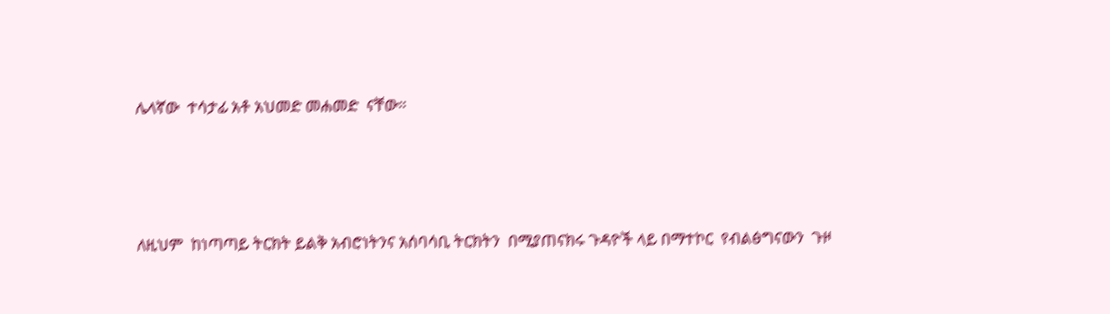ሌላኛው  ተሳታፊ አቶ አህመድ መሐመድ  ናቸው።




ለዚህም  ከነጣጣይ ትርክት ይልቅ አብሮነትንና አሰባሳቢ ትርክትን  በሚያጠናክሩ ጉዳዮች ላይ በማተኮር  የብልፅግናውን  ጉዞ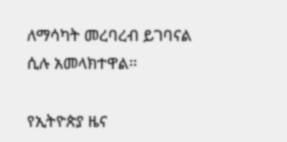ለማሳካት መረባረብ ይገባናል ሲሉ አመላክተዋል፡፡

የኢትዮጵያ ዜና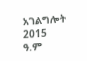አገልግሎት
2015
ዓ.ም